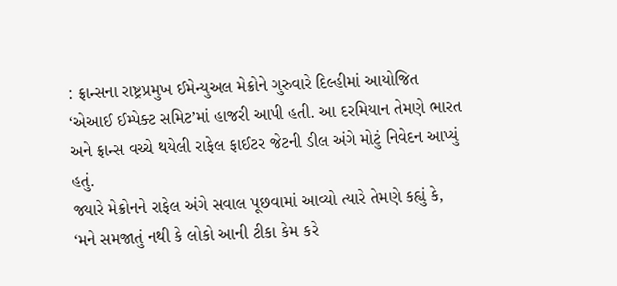: ફ્રાન્સના રાષ્ટ્રપ્રમુખ ઈમેન્યુઅલ મેક્રોને ગુરુવારે દિલ્હીમાં આયોજિત ‘એઆઈ ઈમ્પેક્ટ સમિટ’માં હાજરી આપી હતી. આ દરમિયાન તેમણે ભારત અને ફ્રાન્સ વચ્ચે થયેલી રાફેલ ફાઈટર જેટની ડીલ અંગે મોટું નિવેદન આપ્યું હતું.
જ્યારે મેક્રોનને રાફેલ અંગે સવાલ પૂછવામાં આવ્યો ત્યારે તેમણે કહ્યું કે, ‘મને સમજાતું નથી કે લોકો આની ટીકા કેમ કરે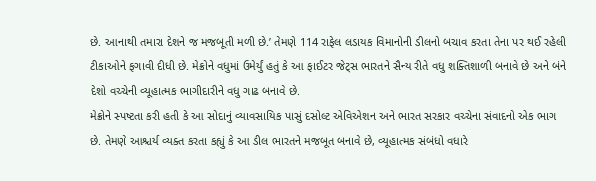છે. આનાથી તમારા દેશને જ મજબૂતી મળી છે.’ તેમણે 114 રાફેલ લડાયક વિમાનોની ડીલનો બચાવ કરતા તેના પર થઈ રહેલી ટીકાઓને ફગાવી દીધી છે. મેક્રોને વધુમાં ઉમેર્યું હતું કે આ ફાઈટર જેટ્સ ભારતને સૈન્ય રીતે વધુ શક્તિશાળી બનાવે છે અને બંને દેશો વચ્ચેની વ્યૂહાત્મક ભાગીદારીને વધુ ગાઢ બનાવે છે.
મેક્રોને સ્પષ્ટતા કરી હતી કે આ સોદાનું વ્યાવસાયિક પાસું દસોલ્ટ એવિએશન અને ભારત સરકાર વચ્ચેના સંવાદનો એક ભાગ છે. તેમણે આશ્ચર્ય વ્યક્ત કરતા કહ્યું કે આ ડીલ ભારતને મજબૂત બનાવે છે, વ્યૂહાત્મક સંબંધો વધારે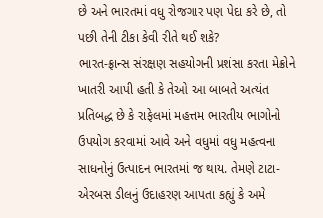છે અને ભારતમાં વધુ રોજગાર પણ પેદા કરે છે, તો પછી તેની ટીકા કેવી રીતે થઈ શકે?
ભારત-ફ્રાન્સ સંરક્ષણ સહયોગની પ્રશંસા કરતા મેક્રોને ખાતરી આપી હતી કે તેઓ આ બાબતે અત્યંત પ્રતિબદ્ધ છે કે રાફેલમાં મહત્તમ ભારતીય ભાગોનો ઉપયોગ કરવામાં આવે અને વધુમાં વધુ મહત્વના સાધનોનું ઉત્પાદન ભારતમાં જ થાય. તેમણે ટાટા-એરબસ ડીલનું ઉદાહરણ આપતા કહ્યું કે અમે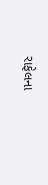રાફેલના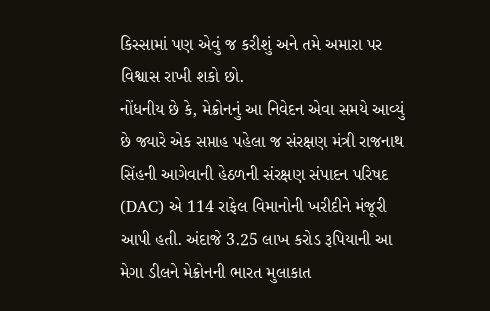કિસ્સામાં પણ એવું જ કરીશું અને તમે અમારા પર વિશ્વાસ રાખી શકો છો.
નોંધનીય છે કે, મેક્રોનનું આ નિવેદન એવા સમયે આવ્યું છે જ્યારે એક સપ્તાહ પહેલા જ સંરક્ષણ મંત્રી રાજનાથ સિંહની આગેવાની હેઠળની સંરક્ષણ સંપાદન પરિષદ (DAC) એ 114 રાફેલ વિમાનોની ખરીદીને મંજૂરી આપી હતી. અંદાજે 3.25 લાખ કરોડ રૂપિયાની આ મેગા ડીલને મેક્રોનની ભારત મુલાકાત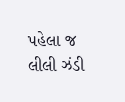પહેલા જ લીલી ઝંડી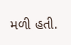મળી હતી.